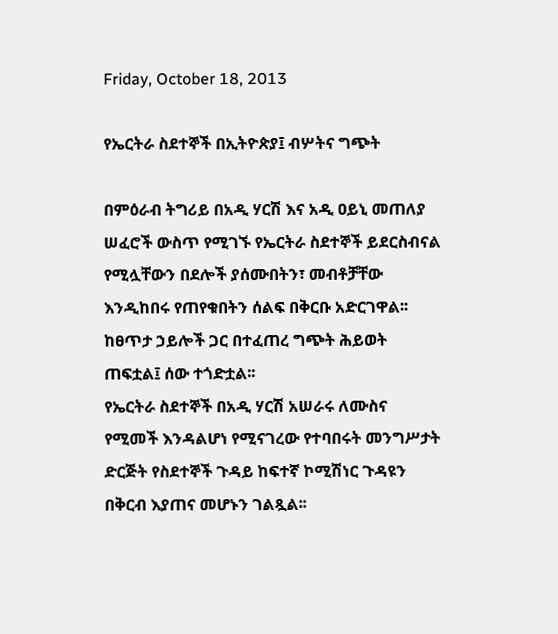Friday, October 18, 2013

የኤርትራ ስደተኞች በኢትዮጵያ፤ ብሦትና ግጭት

በምዕራብ ትግሪይ በአዲ ሃርሽ እና አዲ ዐይኒ መጠለያ ሠፈሮች ውስጥ የሚገኙ የኤርትራ ስደተኞች ይደርስብናል የሚሏቸውን በደሎች ያሰሙበትን፣ መብቶቻቸው እንዲከበሩ የጠየቁበትን ሰልፍ በቅርቡ አድርገዋል፡፡ ከፀጥታ ኃይሎች ጋር በተፈጠረ ግጭት ሕይወት ጠፍቷል፤ ሰው ተጎድቷል፡፡
የኤርትራ ስደተኞች በአዲ ሃርሽ አሠራሩ ለሙስና የሚመች እንዳልሆነ የሚናገረው የተባበሩት መንግሥታት ድርጅት የስደተኞች ጉዳይ ከፍተኛ ኮሚሽነር ጉዳዩን በቅርብ እያጠና መሆኑን ገልጿል፡፡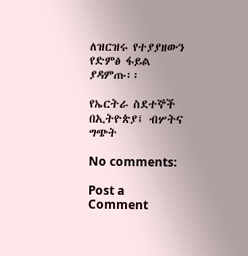ለዝርዝሩ የተያያዘውን የድምፅ ፋይል ያዳምጡ፡፡

የኤርትራ ስደተኞች በኢትዮጵያ፤ ብሦትና ግጭት

No comments:

Post a Comment